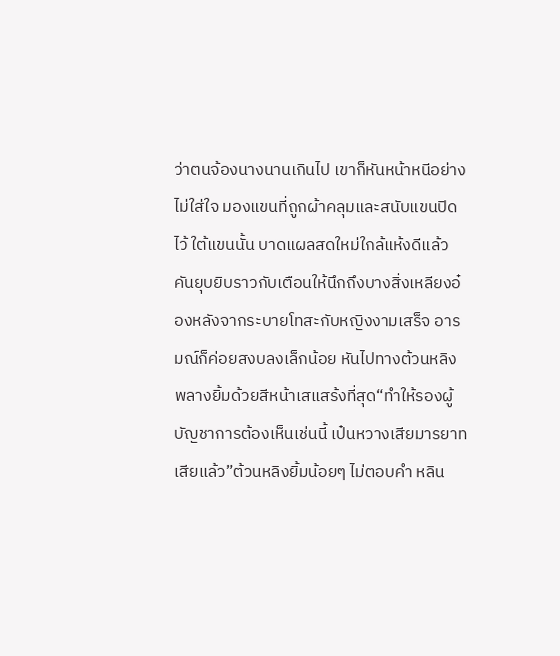ว่าตนจ้องนางนานเกินไป เขาก็หันหน้าหนีอย่างไม่ใส่ใจ มองแขนที่ถูกผ้าคลุมและสนับแขนปิดไว้ ใต้แขนนั้น บาดแผลสดใหม่ใกล้แห้งดีแล้วคันยุบยิบราวกับเตือนให้นึกถึงบางสิ่งเหลียงอ๋องหลังจากระบายโทสะกับหญิงงามเสร็จ อารมณ์ก็ค่อยสงบลงเล็กน้อย หันไปทางต้วนหลิง พลางยิ้มด้วยสีหน้าเสแสร้งที่สุด“ทำให้รองผู้บัญชาการต้องเห็นเช่นนี้ เป๋นหวางเสียมารยาทเสียแล้ว”ต้วนหลิงยิ้มน้อยๆ ไม่ตอบคำ หลิน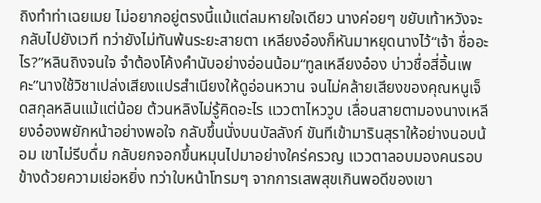ถิงทำท่าเฉยเมย ไม่อยากอยู่ตรงนี้แม้แต่ลมหายใจเดียว นางค่อยๆ ขยับเท้าหวังจะกลับไปยังเวที ทว่ายังไม่ทันพ้นระยะสายตา เหลียงอ๋องก็หันมาหยุดนางไว้“เจ้า ชื่ออะไร?”หลินถิงจนใจ จำต้องโค้งคำนับอย่างอ่อนน้อม“ทูลเหลียงอ๋อง บ่าวชื่อสี่อิ้นเพคะ”นางใช้วิชาเปล่งเสียงแปรสำเนียงให้ดูอ่อนหวาน จนไม่คล้ายเสียงของคุณหนูเจ็ดสกุลหลินแม้แต่น้อย ต้วนหลิงไม่รู้คิดอะไร แววตาไหววูบ เลื่อนสายตามองนางเหลียงอ๋องพยักหน้าอย่างพอใจ กลับขึ้นนั่งบนบัลลังก์ ขันทีเข้ามารินสุราให้อย่างนอบน้อม เขาไม่รีบดื่ม กลับยกจอกขึ้นหมุนไปมาอย่างใคร่ครวญ แววตาลอบมองคนรอบข้างด้วยความเย่อหยิ่ง ทว่าใบหน้าโทรมๆ จากการเสพสุขเกินพอดีของเขา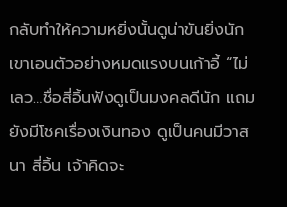กลับทำให้ความหยิ่งนั้นดูน่าขันยิ่งนักเขาเอนตัวอย่างหมดแรงบนเก้าอี้ “ไม่เลว…ชื่อสี่อิ้นฟังดูเป็นมงคลดีนัก แถมยังมีโชคเรื่องเงินทอง ดูเป็นคนมีวาสนา สี่อิ้น เจ้าคิดจะ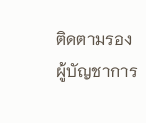ติดตามรองผู้บัญชาการ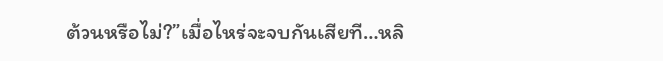ต้วนหรือไม่?”เมื่อไหร่จะจบกันเสียที…หลิ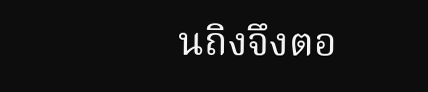นถิงจึงตอ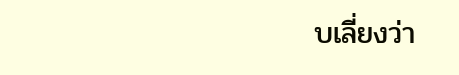บเลี่ยงว่า